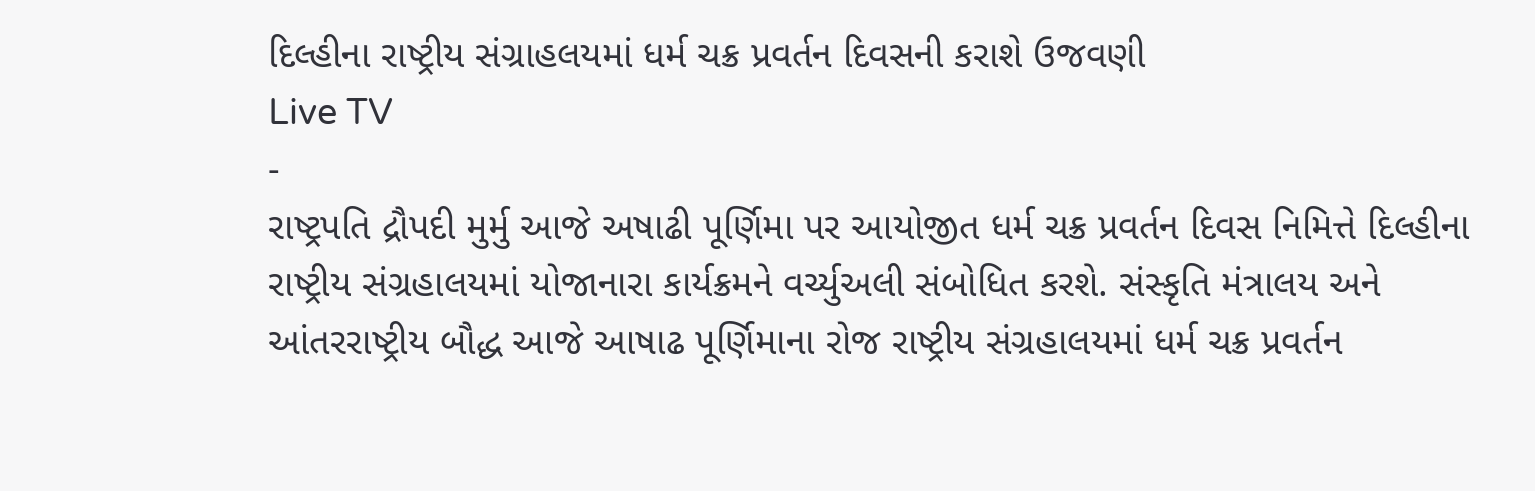દિલ્હીના રાષ્ટ્રીય સંગ્રાહલયમાં ધર્મ ચક્ર પ્રવર્તન દિવસની કરાશે ઉજવણી
Live TV
-
રાષ્ટ્રપતિ દ્રૌપદી મુર્મુ આજે અષાઢી પૂર્ણિમા પર આયોજીત ધર્મ ચક્ર પ્રવર્તન દિવસ નિમિત્તે દિલ્હીના રાષ્ટ્રીય સંગ્રહાલયમાં યોજાનારા કાર્યક્રમને વર્ચ્યુઅલી સંબોધિત કરશે. સંસ્કૃતિ મંત્રાલય અને આંતરરાષ્ટ્રીય બૌદ્ધ આજે આષાઢ પૂર્ણિમાના રોજ રાષ્ટ્રીય સંગ્રહાલયમાં ધર્મ ચક્ર પ્રવર્તન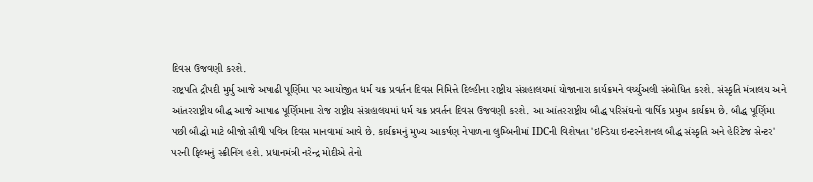દિવસ ઉજવણી કરશે.
રાષ્ટ્રપતિ દ્રૌપદી મુર્મુ આજે અષાઢી પૂર્ણિમા પર આયોજીત ધર્મ ચક્ર પ્રવર્તન દિવસ નિમિત્તે દિલ્હીના રાષ્ટ્રીય સંગ્રહાલયમાં યોજાનારા કાર્યક્રમને વર્ચ્યુઅલી સંબોધિત કરશે. સંસ્કૃતિ મંત્રાલય અને આંતરરાષ્ટ્રીય બૌદ્ધ આજે આષાઢ પૂર્ણિમાના રોજ રાષ્ટ્રીય સંગ્રહાલયમાં ધર્મ ચક્ર પ્રવર્તન દિવસ ઉજવણી કરશે. આ આંતરરાષ્ટ્રીય બૌદ્ધ પરિસંઘનો વાર્ષિક પ્રમુખ કાર્યક્રમ છે. બૌદ્ધ પૂર્ણિમા પછી બૌદ્ધો માટે બીજો સૌથી પવિત્ર દિવસ માનવામાં આવે છે. કાર્યક્રમનું મુખ્ય આકર્ષણ નેપાળના લુમ્બિનીમાં IDCની વિશેષતા 'ઇન્ડિયા ઇન્ટરનેશનલ બૌદ્ધ સંસ્કૃતિ અને હેરિટેજ સેન્ટર' પરની ફિલ્મનું સ્ક્રીનિંગ હશે. પ્રધાનમંત્રી નરેન્દ્ર મોદીએ તેનો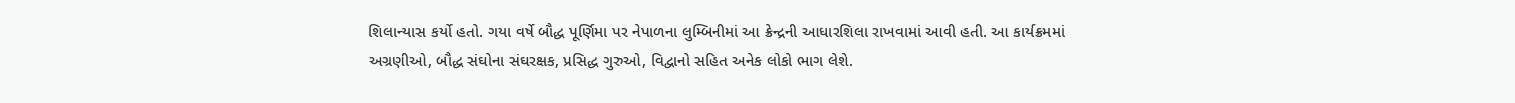શિલાન્યાસ કર્યો હતો. ગયા વર્ષે બૌદ્ધ પૂર્ણિમા પર નેપાળના લુમ્બિનીમાં આ ક્રેન્દ્રની આધારશિલા રાખવામાં આવી હતી. આ કાર્યક્રમમાં અગ્રણીઓ, બૌદ્ધ સંઘોના સંઘરક્ષક, પ્રસિદ્ધ ગુરુઓ, વિદ્વાનો સહિત અનેક લોકો ભાગ લેશે.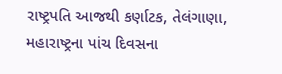રાષ્ટ્રપતિ આજથી કર્ણાટક, તેલંગાણા, મહારાષ્ટ્રના પાંચ દિવસના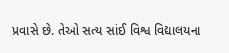પ્રવાસે છે. તેઓ સત્ય સાંઈ વિશ્વ વિદ્યાલયના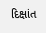દિક્ષાંત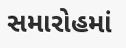સમારોહમાં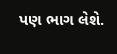પણ ભાગ લેશે.